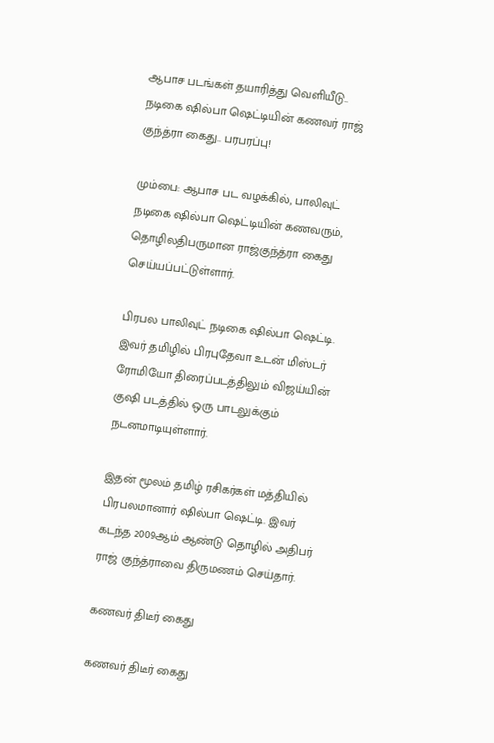ஆபாச படங்கள் தயாரித்து வெளியீடு.. நடிகை ஷில்பா ஷெட்டியின் கணவர் ராஜ் குந்த்ரா கைது.. பரபரப்பு!

மும்பை: ஆபாச பட வழக்கில், பாலிவுட் நடிகை ஷில்பா ஷெட்டியின் கணவரும், தொழிலதிபருமான ராஜ்குந்த்ரா கைது செய்யப்பட்டுள்ளார்.

பிரபல பாலிவுட் நடிகை ஷில்பா ஷெட்டி. இவர் தமிழில் பிரபுதேவா உடன் மிஸ்டர் ரோமியோ திரைப்படத்திலும் விஜய்யின் குஷி படத்தில் ஒரு பாடலுக்கும் நடனமாடியுள்ளார்.

இதன் மூலம் தமிழ் ரசிகர்கள் மத்தியில் பிரபலமானார் ஷில்பா ஷெட்டி. இவர் கடந்த 2009ஆம் ஆண்டு தொழில் அதிபர் ராஜ் குந்த்ராவை திருமணம் செய்தார்.

கணவர் திடீர் கைது

கணவர் திடீர் கைது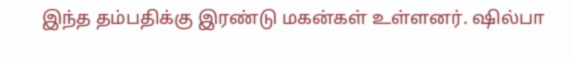இந்த தம்பதிக்கு இரண்டு மகன்கள் உள்ளனர். ஷில்பா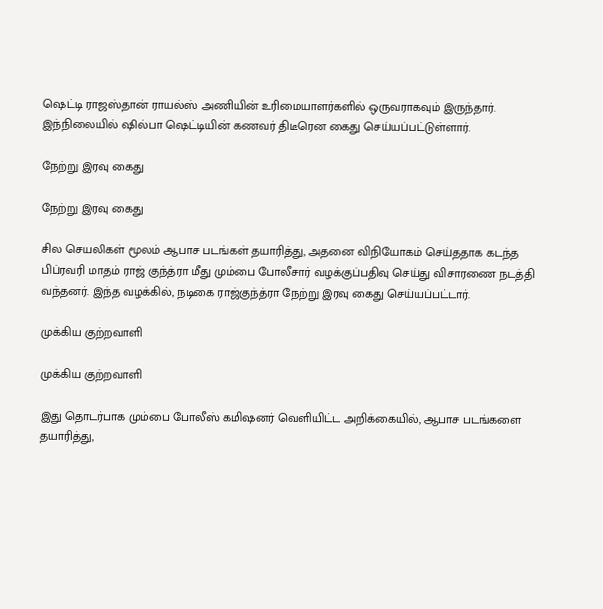ஷெட்டி ராஜஸ்தான் ராயல்ஸ் அணியின் உரிமையாளர்களில் ஒருவராகவும் இருந்தார். இந்நிலையில் ஷில்பா ஷெட்டியின் கணவர் திடீரென கைது செய்யப்பட்டுள்ளார்.

நேற்று இரவு கைது

நேற்று இரவு கைது

சில செயலிகள் மூலம் ஆபாச படங்கள் தயாரித்து, அதனை விநியோகம் செய்ததாக கடந்த பிப்ரவரி மாதம் ராஜ் குந்த்ரா மீது மும்பை போலீசார் வழக்குப்பதிவு செய்து விசாரணை நடத்தி வந்தனர். இந்த வழக்கில், நடிகை ராஜ்குந்த்ரா நேற்று இரவு கைது செய்யப்பட்டார்.

முக்கிய குற்றவாளி

முக்கிய குற்றவாளி

இது தொடர்பாக மும்பை போலீஸ் கமிஷனர் வெளியிட்ட அறிக்கையில், ஆபாச படங்களை தயாரித்து,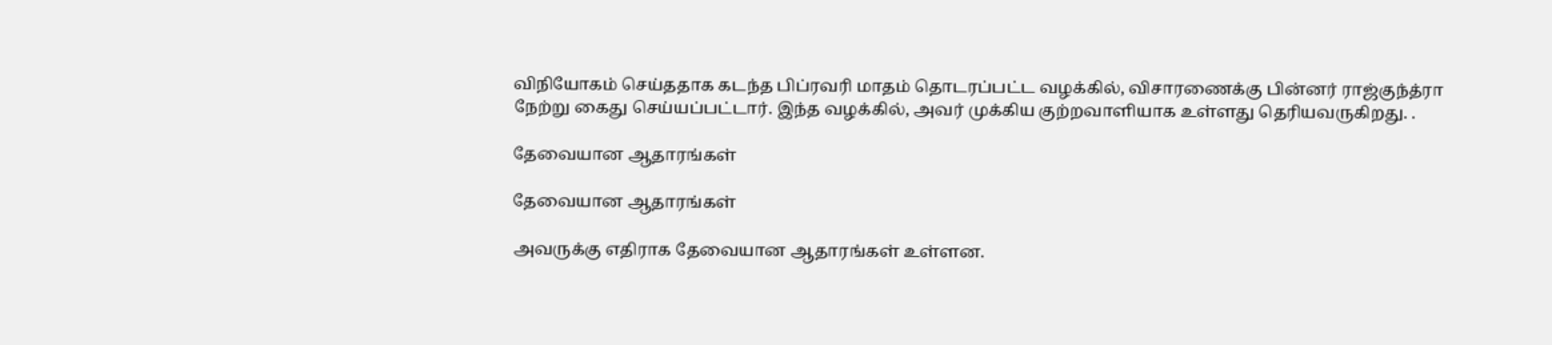விநியோகம் செய்ததாக கடந்த பிப்ரவரி மாதம் தொடரப்பட்ட வழக்கில், விசாரணைக்கு பின்னர் ராஜ்குந்த்ரா நேற்று கைது செய்யப்பட்டார். இந்த வழக்கில், அவர் முக்கிய குற்றவாளியாக உள்ளது தெரியவருகிறது. .

தேவையான ஆதாரங்கள்

தேவையான ஆதாரங்கள்

அவருக்கு எதிராக தேவையான ஆதாரங்கள் உள்ளன.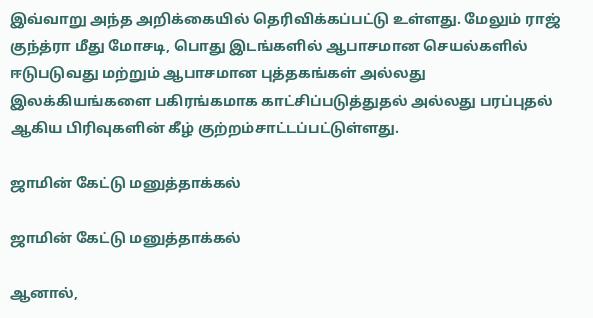இவ்வாறு அந்த அறிக்கையில் தெரிவிக்கப்பட்டு உள்ளது. மேலும் ராஜ் குந்த்ரா மீது மோசடி, பொது இடங்களில் ஆபாசமான செயல்களில் ஈடுபடுவது மற்றும் ஆபாசமான புத்தகங்கள் அல்லது இலக்கியங்களை பகிரங்கமாக காட்சிப்படுத்துதல் அல்லது பரப்புதல் ஆகிய பிரிவுகளின் கீழ் குற்றம்சாட்டப்பட்டுள்ளது.

ஜாமின் கேட்டு மனுத்தாக்கல்

ஜாமின் கேட்டு மனுத்தாக்கல்

ஆனால்,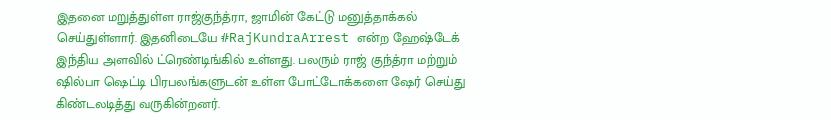இதனை மறுத்துள்ள ராஜ்குந்த்ரா, ஜாமின் கேட்டு மனுத்தாக்கல் செய்துள்ளார். இதனிடையே #RajKundraArrest என்ற ஹேஷ்டேக் இந்திய அளவில் ட்ரெண்டிங்கில் உள்ளது. பலரும் ராஜ் குந்த்ரா மற்றும் ஷில்பா ஷெட்டி பிரபலங்களுடன் உள்ள போட்டோக்களை ஷேர் செய்து கிண்டலடித்து வருகின்றனர்.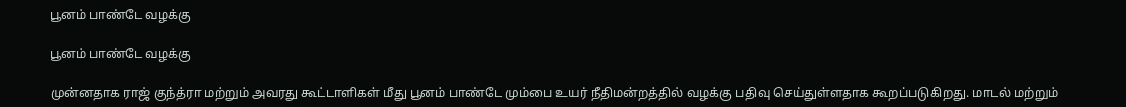பூனம் பாண்டே வழக்கு

பூனம் பாண்டே வழக்கு

முன்னதாக ராஜ் குந்த்ரா மற்றும் அவரது கூட்டாளிகள் மீது பூனம் பாண்டே மும்பை உயர் நீதிமன்றத்தில் வழக்கு பதிவு செய்துள்ளதாக கூறப்படுகிறது. மாடல் மற்றும்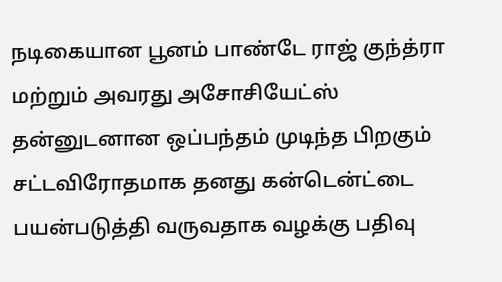நடிகையான பூனம் பாண்டே ராஜ் குந்த்ரா மற்றும் அவரது அசோசியேட்ஸ் தன்னுடனான ஒப்பந்தம் முடிந்த பிறகும் சட்டவிரோதமாக தனது கன்டென்ட்டை பயன்படுத்தி வருவதாக வழக்கு பதிவு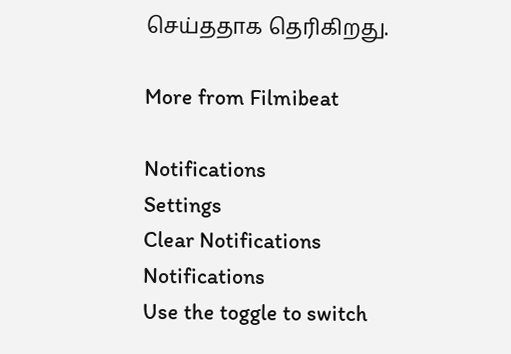செய்ததாக தெரிகிறது.

More from Filmibeat

Notifications
Settings
Clear Notifications
Notifications
Use the toggle to switch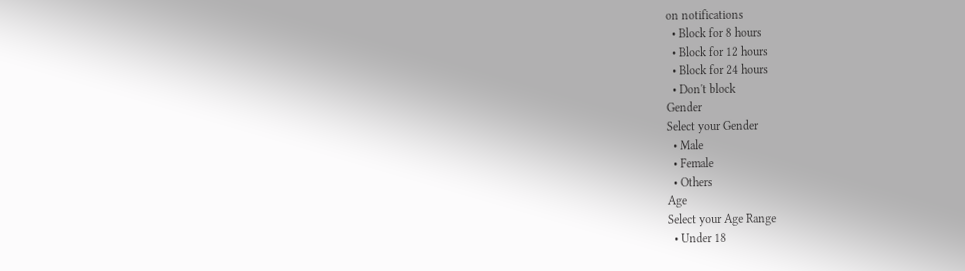on notifications
  • Block for 8 hours
  • Block for 12 hours
  • Block for 24 hours
  • Don't block
Gender
Select your Gender
  • Male
  • Female
  • Others
Age
Select your Age Range
  • Under 18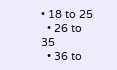• 18 to 25
  • 26 to 35
  • 36 to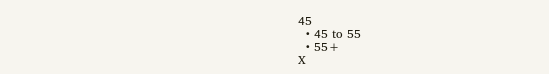45
  • 45 to 55
  • 55+
X